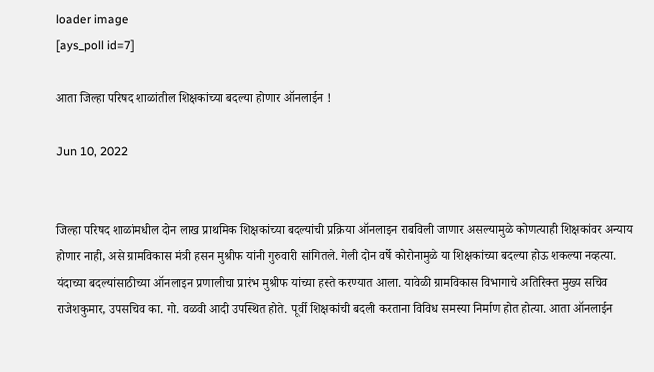loader image
[ays_poll id=7]

आता जिल्हा परिषद शाळांतील शिक्षकांच्या बदल्या होणार ऑनलाईन !

Jun 10, 2022


जिल्हा परिषद शाळांमधील दोन लाख प्राथमिक शिक्षकांच्या बदल्यांची प्रक्रिया ऑनलाइन राबविली जाणार असल्यामुळे कोणत्याही शिक्षकांवर अन्याय होणार नाही, असे ग्रामविकास मंत्री हसन मुश्रीफ यांनी गुरुवारी सांगितले. गेली दोन वर्षे कोरोनामुळे या शिक्षकांच्या बदल्या होऊ शकल्या नव्हत्या. यंदाच्या बदल्यांसाठीच्या ऑनलाइन प्रणालीचा प्रारंभ मुश्रीफ यांच्या हस्ते करण्यात आला. यावेळी ग्रामविकास विभागाचे अतिरिक्त मुख्य सचिव राजेशकुमार, उपसचिव का. गो. वळवी आदी उपस्थित होते. पूर्वी शिक्षकांची बदली करताना विविध समस्या निर्माण होत होत्या. आता ऑनलाईन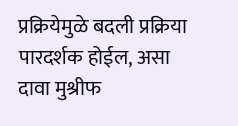प्रक्रियेमुळे बदली प्रक्रिया पारदर्शक होईल, असा दावा मुश्रीफ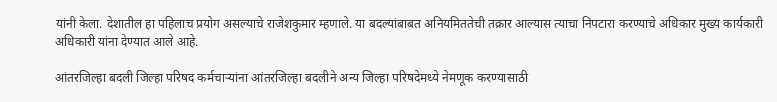यांनी केला. देशातील हा पहिलाच प्रयोग असल्याचे राजेशकुमार म्हणाले. या बदल्यांबाबत अनियमिततेची तक्रार आल्यास त्याचा निपटारा करण्याचे अधिकार मुख्य कार्यकारी अधिकारी यांना देण्यात आले आहे.

आंतरजिल्हा बदली जिल्हा परिषद कर्मचाऱ्यांना आंतरजिल्हा बदलीने अन्य जिल्हा परिषदेमध्ये नेमणूक करण्यासाठी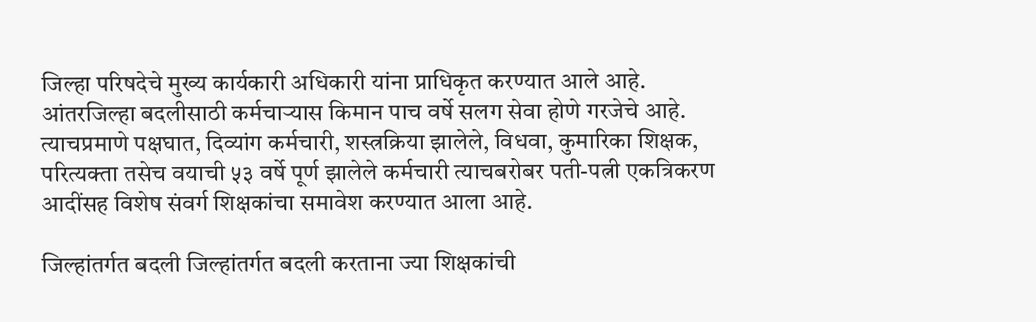जिल्हा परिषदेचे मुख्य कार्यकारी अधिकारी यांना प्राधिकृत करण्यात आले आहे. आंतरजिल्हा बदलीसाठी कर्मचाऱ्यास किमान पाच वर्षे सलग सेवा होणे गरजेचे आहे. त्याचप्रमाणे पक्षघात, दिव्यांग कर्मचारी, शस्त्रक्रिया झालेले, विधवा, कुमारिका शिक्षक, परित्यक्ता तसेच वयाची ५३ वर्षे पूर्ण झालेले कर्मचारी त्याचबरोबर पती-पत्नी एकत्रिकरण आदींसह विशेष संवर्ग शिक्षकांचा समावेश करण्यात आला आहे.

जिल्हांतर्गत बदली जिल्हांतर्गत बदली करताना ज्या शिक्षकांची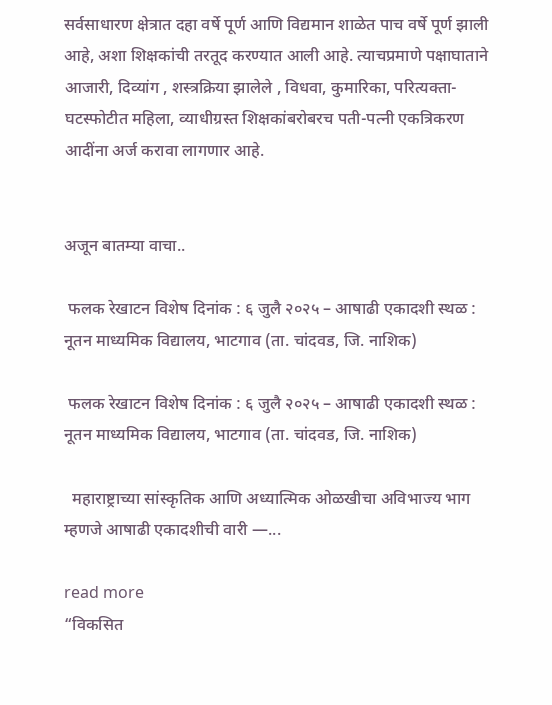सर्वसाधारण क्षेत्रात दहा वर्षे पूर्ण आणि विद्यमान शाळेत पाच वर्षे पूर्ण झाली आहे, अशा शिक्षकांची तरतूद करण्यात आली आहे. त्याचप्रमाणे पक्षाघाताने आजारी, दिव्यांग , शस्त्रक्रिया झालेले , विधवा, कुमारिका, परित्यक्ता-घटस्फोटीत महिला, व्याधीग्रस्त शिक्षकांबरोबरच पती-पत्नी एकत्रिकरण आदींना अर्ज करावा लागणार आहे.


अजून बातम्या वाचा..

 फलक रेखाटन विशेष दिनांक : ६ जुलै २०२५ – आषाढी एकादशी स्थळ : नूतन माध्यमिक विद्यालय, भाटगाव (ता. चांदवड, जि. नाशिक)

 फलक रेखाटन विशेष दिनांक : ६ जुलै २०२५ – आषाढी एकादशी स्थळ : नूतन माध्यमिक विद्यालय, भाटगाव (ता. चांदवड, जि. नाशिक)

  महाराष्ट्राच्या सांस्कृतिक आणि अध्यात्मिक ओळखीचा अविभाज्य भाग म्हणजे आषाढी एकादशीची वारी —...

read more
“विकसित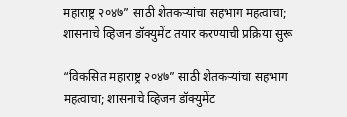महाराष्ट्र २०४७” साठी शेतकऱ्यांचा सहभाग महत्वाचा; शासनाचे व्हिजन डॉक्युमेंट तयार करण्याची प्रक्रिया सुरू

“विकसित महाराष्ट्र २०४७” साठी शेतकऱ्यांचा सहभाग महत्वाचा; शासनाचे व्हिजन डॉक्युमेंट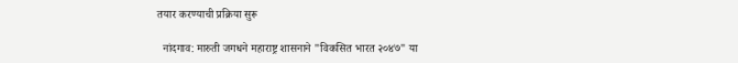तयार करण्याची प्रक्रिया सुरू

  नांदगाव: मारुती जगधने महाराष्ट्र शासनाने "विकसित भारत २०४७" या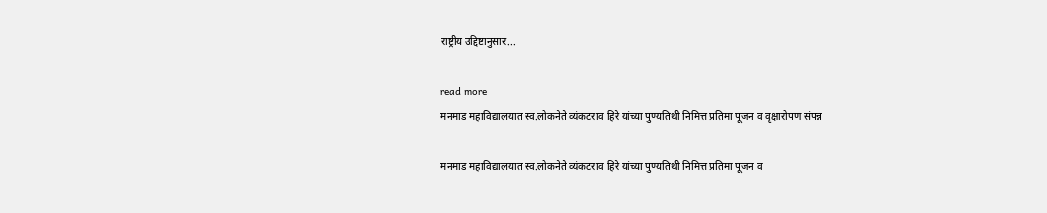राष्ट्रीय उद्दिष्टानुसार...

read more
मनमाड महाविद्यालयात स्व.लोकनेते व्यंकटराव हिरे यांच्या पुण्यतिथी निमित्त प्रतिमा पूजन व वृक्षारोपण संपन्न

मनमाड महाविद्यालयात स्व.लोकनेते व्यंकटराव हिरे यांच्या पुण्यतिथी निमित्त प्रतिमा पूजन व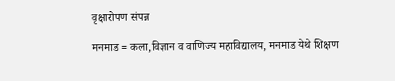वृक्षारोपण संपन्न

मनमाड = कला,विज्ञान व वाणिज्य महाविद्यालय, मनमाड येथे शिक्षण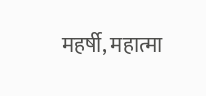महर्षी, महात्मा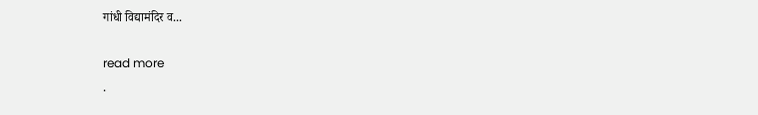गांधी विद्यामंदिर व...

read more
.